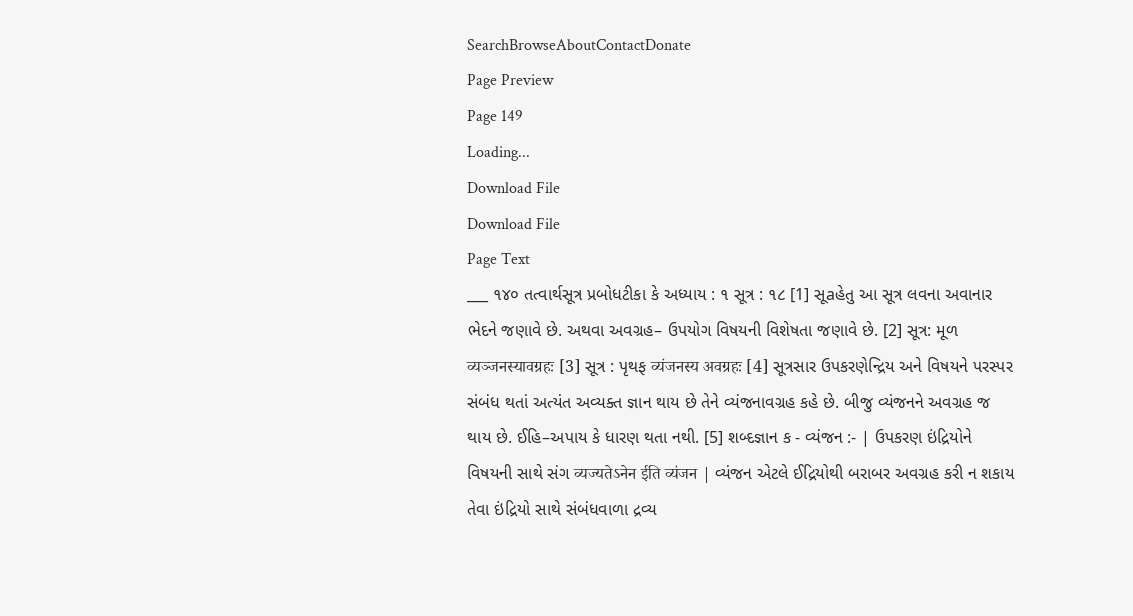SearchBrowseAboutContactDonate
Page Preview
Page 149
Loading...
Download File
Download File
Page Text
___ ૧૪૦ તત્વાર્થસૂત્ર પ્રબોધટીકા કે અધ્યાય : ૧ સૂત્ર : ૧૮ [1] સૂaહેતુ આ સૂત્ર લવના અવાનાર ભેદને જણાવે છે. અથવા અવગ્રહ– ઉપયોગ વિષયની વિશેષતા જણાવે છે. [2] સૂત્ર: મૂળ व्यञ्जनस्यावग्रहः [3] સૂત્ર : પૃથફ व्यंजनस्य अवग्रहः [4] સૂત્રસાર ઉપકરણેન્દ્રિય અને વિષયને પરસ્પર સંબંધ થતાં અત્યંત અવ્યક્ત જ્ઞાન થાય છે તેને વ્યંજનાવગ્રહ કહે છે. બીજુ વ્યંજનને અવગ્રહ જ થાય છે. ઈહિ–અપાય કે ધારણ થતા નથી. [5] શબ્દજ્ઞાન ક - વ્યંજન :- | ઉપકરણ ઇંદ્રિયોને વિષયની સાથે સંગ व्यज्यतेऽनेन ईति व्यंजन | વ્યંજન એટલે ઈદ્રિયોથી બરાબર અવગ્રહ કરી ન શકાય તેવા ઇંદ્રિયો સાથે સંબંધવાળા દ્રવ્ય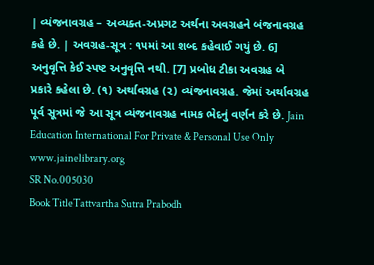| વ્યંજનાવગ્રહ – અવ્યક્ત-અપ્રગટ અર્થના અવગ્રહને બંજનાવગ્રહ કહે છે. | અવગ્રહ-સૂત્ર : ૧૫માં આ શબ્દ કહેવાઈ ગયું છે. 6] અનુવૃત્તિ કેઈ સ્પષ્ટ અનુવૃત્તિ નથી. [7] પ્રબોધ ટીકા અવગ્રહ બે પ્રકારે કહેલા છે. (૧) અર્થાવગ્રહ (૨) વ્યંજનાવગ્રહ. જેમાં અર્થાવગ્રહ પૂર્વ સૂત્રમાં જે આ સૂત્ર વ્યંજનાવગ્રહ નામક ભેદનું વર્ણન કરે છે. Jain Education International For Private & Personal Use Only www.jainelibrary.org
SR No.005030
Book TitleTattvartha Sutra Prabodh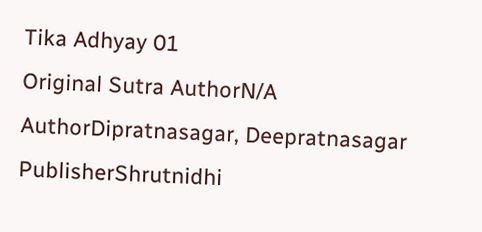Tika Adhyay 01
Original Sutra AuthorN/A
AuthorDipratnasagar, Deepratnasagar
PublisherShrutnidhi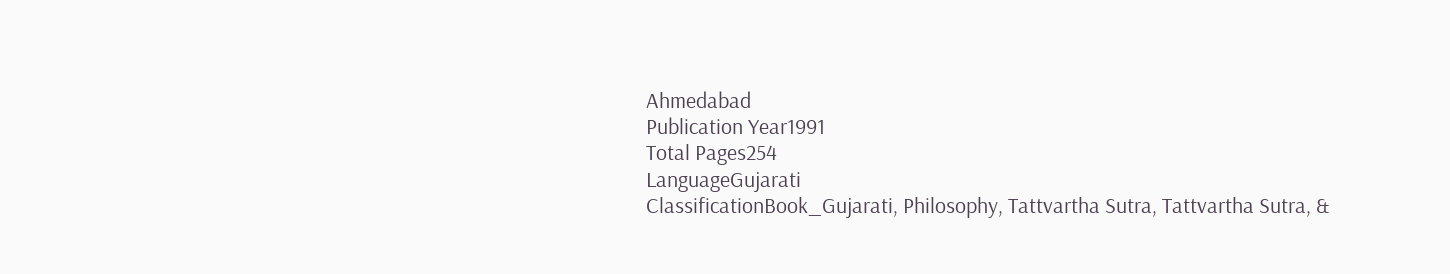Ahmedabad
Publication Year1991
Total Pages254
LanguageGujarati
ClassificationBook_Gujarati, Philosophy, Tattvartha Sutra, Tattvartha Sutra, &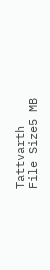Tattvarth
File Size5 MB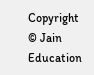Copyright © Jain Education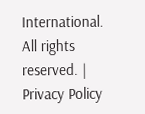International. All rights reserved. | Privacy Policy